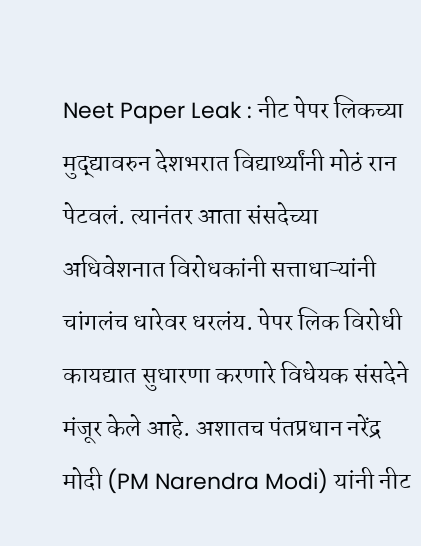Neet Paper Leak : नीट पेपर लिकच्या मुद्द्यावरुन देशभरात विद्यार्थ्यांनी मोठं रान पेटवलं. त्यानंतर आता संसदेच्या अधिवेशनात विरोधकांनी सत्ताधाऱ्यांनी चांगलंच धारेवर धरलंय. पेपर लिक विरोधी कायद्यात सुधारणा करणारे विधेयक संसदेने मंजूर केले आहे. अशातच पंतप्रधान नरेंद्र मोदी (PM Narendra Modi) यांनी नीट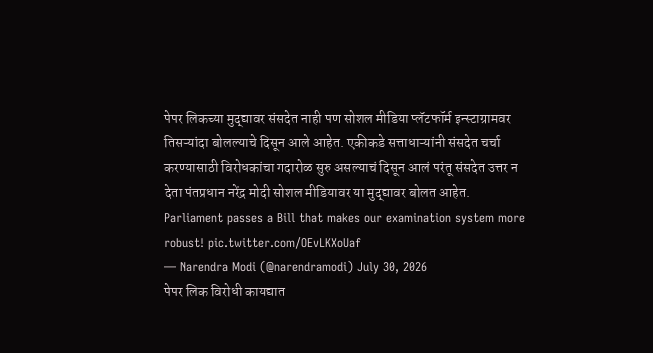पेपर लिकच्या मुद्द्यावर संसदेत नाही पण सोशल मीडिया प्लॅटफॉर्म इन्स्टाग्रामवर तिसऱ्यांदा बोलल्याचे दिसून आले आहेत. एकीकडे सत्ताधाऱ्यांनी संसदेत चर्चा करण्यासाठी विरोधकांचा गदारोळ सुरु असल्याचं दिसून आलं परंतू संसदेत उत्तर न देता पंतप्रधान नरेंद्र मोदी सोशल मीडियावर या मुद्द्यावर बोलत आहेत.
Parliament passes a Bill that makes our examination system more robust! pic.twitter.com/OEvLKXoUaf
— Narendra Modi (@narendramodi) July 30, 2026
पेपर लिक विरोधी कायद्यात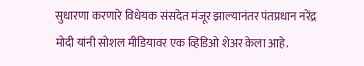सुधारणा करणारे विधेयक संसदेत मंजूर झाल्यानंतर पंतप्रधान नरेंद्र मोदी यांनी सोशल मीडियावर एक व्हिडिओ शेअर केला आहे.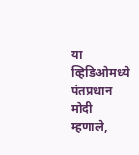या व्हिडिओमध्ये पंतप्रधान मोदी म्हणाले,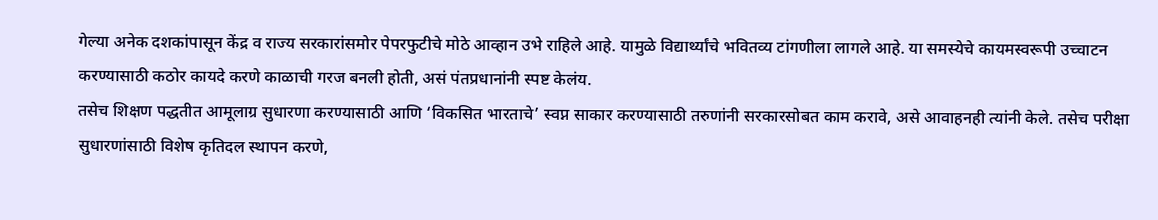गेल्या अनेक दशकांपासून केंद्र व राज्य सरकारांसमोर पेपरफुटीचे मोठे आव्हान उभे राहिले आहे. यामुळे विद्यार्थ्यांचे भवितव्य टांगणीला लागले आहे. या समस्येचे कायमस्वरूपी उच्चाटन करण्यासाठी कठोर कायदे करणे काळाची गरज बनली होती, असं पंतप्रधानांनी स्पष्ट केलंय.
तसेच शिक्षण पद्धतीत आमूलाग्र सुधारणा करण्यासाठी आणि ‘विकसित भारताचे’ स्वप्न साकार करण्यासाठी तरुणांनी सरकारसोबत काम करावे, असे आवाहनही त्यांनी केले. तसेच परीक्षा सुधारणांसाठी विशेष कृतिदल स्थापन करणे,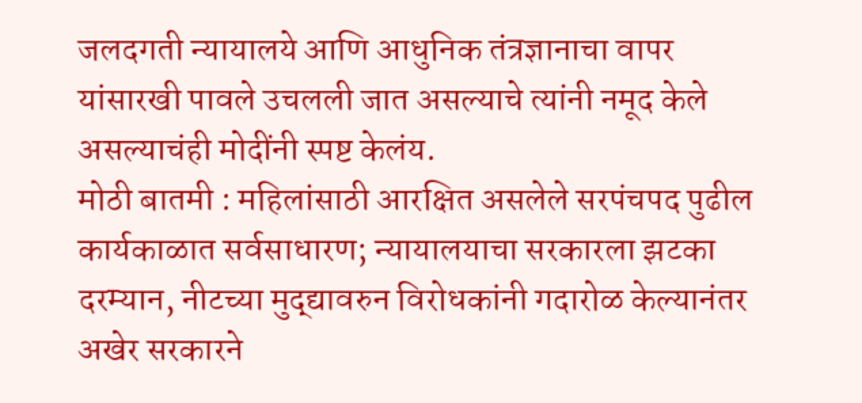जलदगती न्यायालये आणि आधुनिक तंत्रज्ञानाचा वापर यांसारखी पावले उचलली जात असल्याचे त्यांनी नमूद केले असल्याचंही मोदींनी स्पष्ट केलंय.
मोठी बातमी : महिलांसाठी आरक्षित असलेले सरपंचपद पुढील कार्यकाळात सर्वसाधारण; न्यायालयाचा सरकारला झटका
दरम्यान, नीटच्या मुद्द्यावरुन विरोधकांनी गदारोळ केल्यानंतर अखेर सरकारने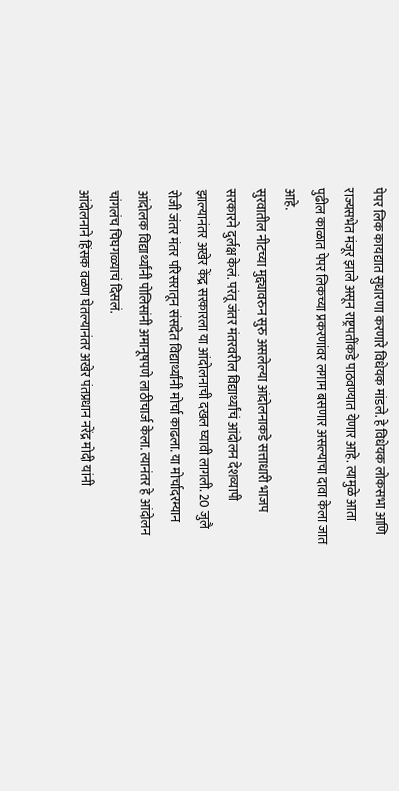पेपर लिक कायद्यात सुधारणा करणारे विधेयक मांडले. हे विधेयक लोकसभा आणि राज्यसभेत मंजूर झाले असून राष्ट्रपतींकडे पाठवण्यात येणार आहे. त्यामुळे आता पुढील काळात पेपर लिकच्या प्रकरणांवर लगाम बसणार असल्याचा दावा केला जात आहे.
सुरवातील नीटच्या मुद्द्यावरुन सुरु असलेल्या आंदोलनाकडे सत्ताधारी भाजप सरकारने दुर्लक्ष केलं. परंतू जंतर मंतरवरील विद्यार्थ्यांचं आंदोलन देशव्यापी झाल्यानंतर अखेर केंद्र सरकारला या आंदोलनाची दखल घ्यावी लागली. 20 जुलै रोजी जंतर मंतर परिसरातून संसदेत विद्यार्थ्यांनी मोर्चा काढला. या मोर्चादरम्यान आंदोलक विद्यार्थ्यांनी पोलिसांनी अमानूषपणे लाठीचार्ज केला. त्यानंतर हे आंदोलन चांगलंच चिघगळ्याचं दिसलं.
आंदोलनाने हिंसक वळण घेतल्यानंतर अखेर पंतप्रधान नरेंद्र मोदी यांनी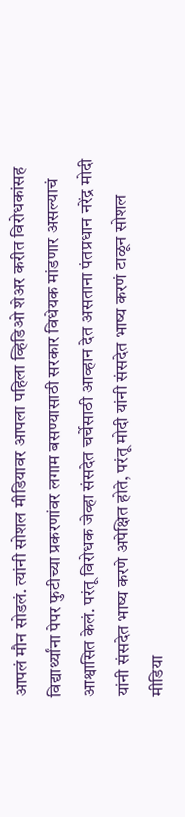आपलं मौन सोडलं. त्यांनी सोशल मीडियावर आपला पहिला व्हिडिओ शेअर करीत विरोधकांसह विद्यार्थ्यांना पेपर फुटीच्या प्रकरणांवर लगाम बसण्यासाठी सरकार विधेयक मांडणार असल्याचं आश्वासित केलं. परंतू विरोधक जेव्हा संसदेत चर्चेसाठी आव्हान देत असताना पंतप्रधान नरेंद्र मोदी यांनी संसदेत भाष्य करणे अपेक्षित होते, परंतू मोदी यांनी संसदेत भाष्य करणं टाळून सोशल मीडिया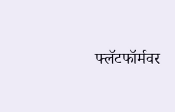फ्लॅटफॉर्मवर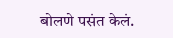बोलणे पसंत केलं.